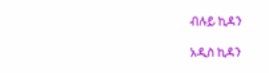ብሉይ ኪዳን

አዲስ ኪዳን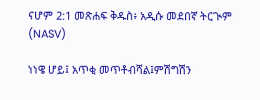ናሆም 2:1 መጽሐፍ ቅዱስ፥ አዲሱ መደበኛ ትርጒም (NASV)

ነነዌ ሆይ፤ አጥቂ መጥቶብሻል፤ምሽግሽን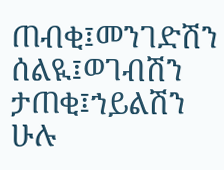ጠብቂ፤መንገድሽን ሰልዪ፤ወገብሽን ታጠቂ፤ኀይልሽን ሁሉ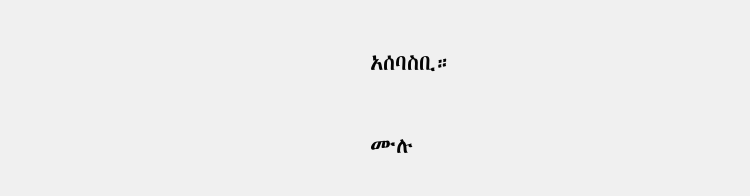አሰባስቢ።

ሙሉ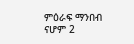ምዕራፍ ማንበብ ናሆም 2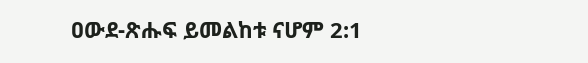ዐውደ-ጽሑፍ ይመልከቱ ናሆም 2:1